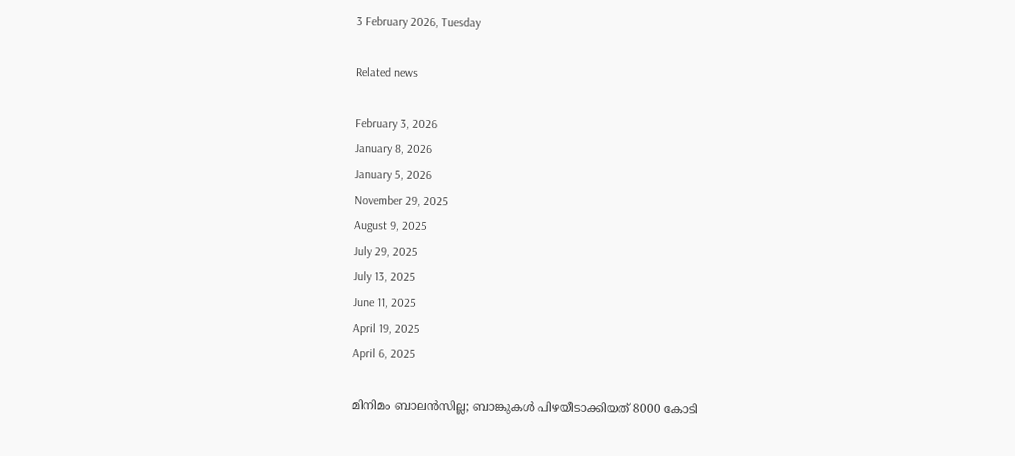3 February 2026, Tuesday

Related news

February 3, 2026
January 8, 2026
January 5, 2026
November 29, 2025
August 9, 2025
July 29, 2025
July 13, 2025
June 11, 2025
April 19, 2025
April 6, 2025

മിനിമം ബാലന്‍സില്ല; ബാങ്കുകള്‍ പിഴയീടാക്കിയത് 8000 കോടി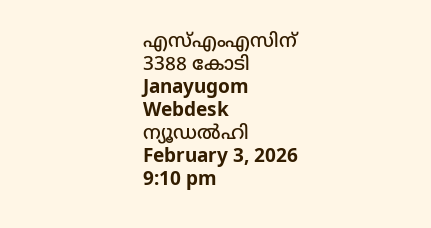എസ്എംഎസിന് 3388 കോടി
Janayugom Webdesk
ന്യൂഡല്‍ഹി
February 3, 2026 9:10 pm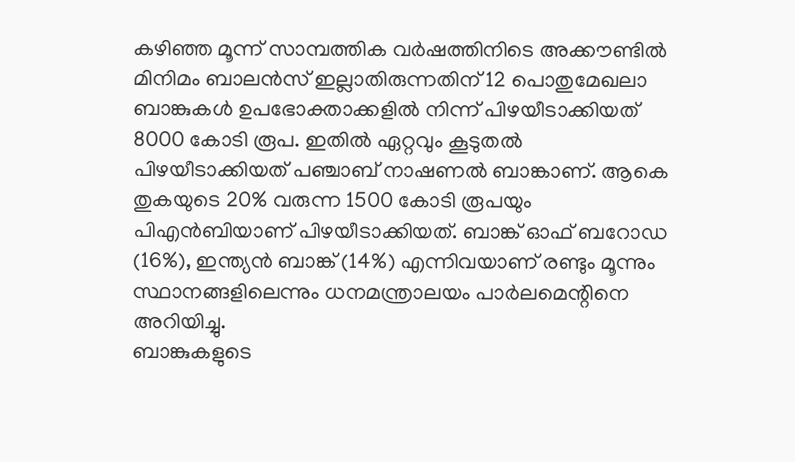കഴി‍ഞ്ഞ മൂന്ന് സാമ്പത്തിക വര്‍ഷത്തിനിടെ അക്കൗണ്ടില്‍ മിനിമം ബാലന്‍സ് ഇല്ലാതിരുന്നതിന് 12 പൊതുമേഖലാ ബാങ്കുകള്‍ ഉപഭോക്താക്കളില്‍ നിന്ന് പിഴയീടാക്കിയത് 8000 കോടി രൂപ. ഇതില്‍ ഏറ്റവും കൂടുതല്‍ പിഴയീടാക്കിയത് പഞ്ചാബ് നാഷണല്‍ ബാങ്കാണ്. ആകെ തുകയുടെ 20% വരുന്ന 1500 കോടി രൂപയും പിഎന്‍ബിയാണ് പിഴയീടാക്കിയത്. ബാങ്ക് ഓഫ് ബറോ‍ഡ (16%), ഇന്ത്യന്‍ ബാങ്ക് (14%) എന്നിവയാണ് രണ്ടും മൂന്നും സ്ഥാനങ്ങളിലെന്നും ധനമന്ത്രാലയം പാര്‍ലമെന്റിനെ അറിയിച്ചു.
ബാങ്കുകളുടെ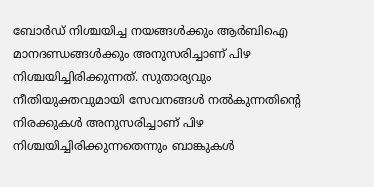ബോര്‍ഡ് നിശ്ചയിച്ച നയങ്ങള്‍ക്കും ആര്‍ബിഐ മാനദണ്ഡങ്ങള്‍ക്കും അനുസരിച്ചാണ് പിഴ നിശ്ചയിച്ചിരിക്കുന്നത്. സുതാര്യവും നീതിയുക്തവുമായി സേവനങ്ങള്‍ നല്‍കുന്നതിന്റെ നിരക്കുകള്‍ അനുസരിച്ചാണ് പിഴ നിശ്ചയിച്ചിരിക്കുന്നതെന്നും ബാങ്കുകള്‍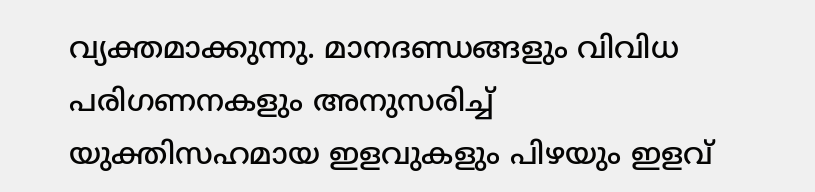വ്യക്തമാക്കുന്നു. മാനദണ്ഡങ്ങളും വിവിധ പരിഗണനകളും അനുസരിച്ച് യുക്തിസഹമായ ഇളവുകളും പിഴയും ഇളവ്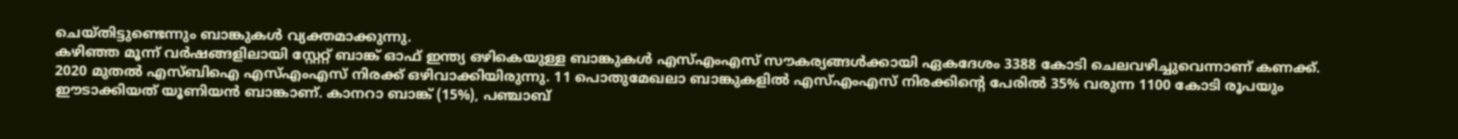ചെയ്തിട്ടുണ്ടെന്നും ബാങ്കുകള്‍ വ്യക്തമാക്കുന്നു.
കഴിഞ്ഞ മൂന്ന് വര്‍ഷങ്ങളിലായി സ്റ്റേറ്റ് ബാങ്ക് ഓഫ് ഇന്ത്യ ഒഴികെയുള്ള ബാങ്കുകള്‍ എസ്എംഎസ് സൗകര്യങ്ങള്‍ക്കായി ഏകദേശം 3388 കോടി ചെലവഴിച്ചുവെന്നാണ് കണക്ക്. 2020 മുതല്‍ എസ്ബിഐ എസ്എംഎസ് നിരക്ക് ഒഴിവാക്കിയിരുന്നു. 11 പൊതുമേഖലാ ബാങ്കുകളില്‍ എസ്എംഎസ് നിരക്കിന്റെ പേരില്‍ 35% വരുന്ന 1100 കോടി രൂപയും ഈടാക്കിയത് യൂണിയന്‍ ബാങ്കാണ്. കാനറാ ബാങ്ക് (15%), പഞ്ചാബ്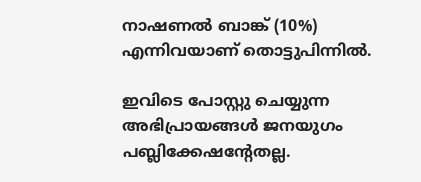നാഷണല്‍ ബാങ്ക് (10%) എന്നിവയാണ് തൊട്ടുപിന്നില്‍.

ഇവിടെ പോസ്റ്റു ചെയ്യുന്ന അഭിപ്രായങ്ങള്‍ ജനയുഗം പബ്ലിക്കേഷന്റേതല്ല.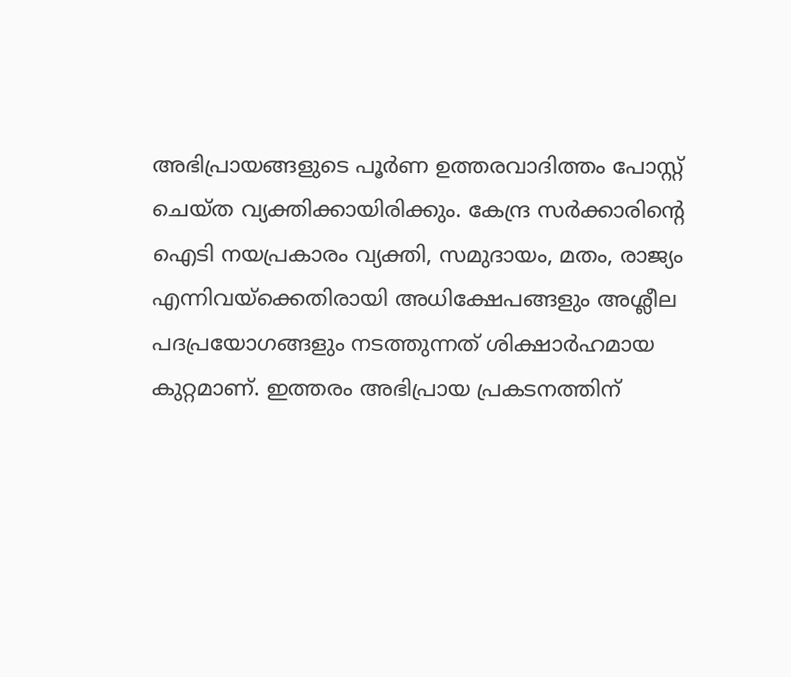അഭിപ്രായങ്ങളുടെ പൂര്‍ണ ഉത്തരവാദിത്തം പോസ്റ്റ് ചെയ്ത വ്യക്തിക്കായിരിക്കും. കേന്ദ്ര സര്‍ക്കാരിന്റെ ഐടി നയപ്രകാരം വ്യക്തി, സമുദായം, മതം, രാജ്യം എന്നിവയ്‌ക്കെതിരായി അധിക്ഷേപങ്ങളും അശ്ലീല പദപ്രയോഗങ്ങളും നടത്തുന്നത് ശിക്ഷാര്‍ഹമായ കുറ്റമാണ്. ഇത്തരം അഭിപ്രായ പ്രകടനത്തിന്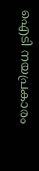ഐടി നയപ്രകാരം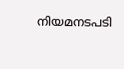നിയമനടപടി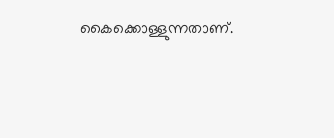കൈക്കൊള്ളുന്നതാണ്.